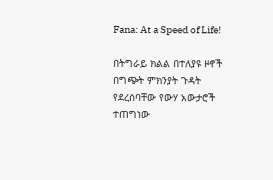Fana: At a Speed of Life!

በትግራይ ክልል በተለያዩ ዞኖች በግጭት ምክንያት ጉዳት የደረሰባቸው የውሃ አውታሮች ተጠግነው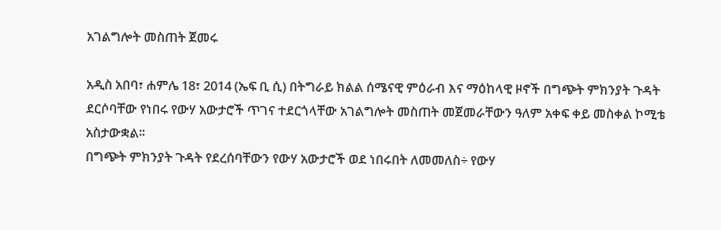አገልግሎት መስጠት ጀመሩ

አዲስ አበባ፣ ሐምሌ 18፣ 2014 (ኤፍ ቢ ሲ) በትግራይ ክልል ሰሜናዊ ምዕራብ እና ማዕከላዊ ዞኖች በግጭት ምክንያት ጉዳት ደርሶባቸው የነበሩ የውሃ አውታሮች ጥገና ተደርጎላቸው አገልግሎት መስጠት መጀመራቸውን ዓለም አቀፍ ቀይ መስቀል ኮሚቴ አስታውቋል፡፡
በግጭት ምክንያት ጉዳት የደረሰባቸውን የውሃ አውታሮች ወደ ነበሩበት ለመመለስ÷ የውሃ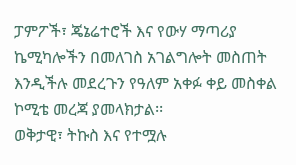ፓምፖች፣ ጄኔሬተሮች እና የውሃ ማጣሪያ ኬሚካሎችን በመለገስ አገልግሎት መስጠት እንዲችሉ መደረጉን የዓለም አቀፉ ቀይ መስቀል ኮሚቴ መረጃ ያመላክታል፡፡
ወቅታዊ፣ ትኩስ እና የተሟሉ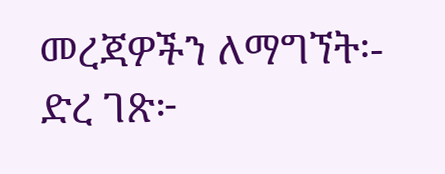መረጃዎችን ለማግኘት፡-
ድረ ገጽ፦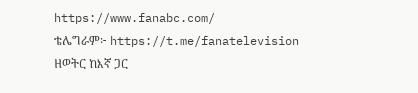https://www.fanabc.com/
ቴሌግራም፦ https://t.me/fanatelevision
ዘወትር ከእኛ ጋር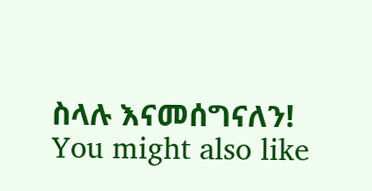ስላሉ እናመሰግናለን!
You might also like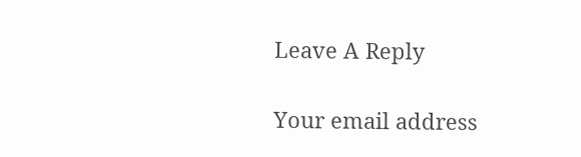Leave A Reply

Your email address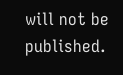will not be published.